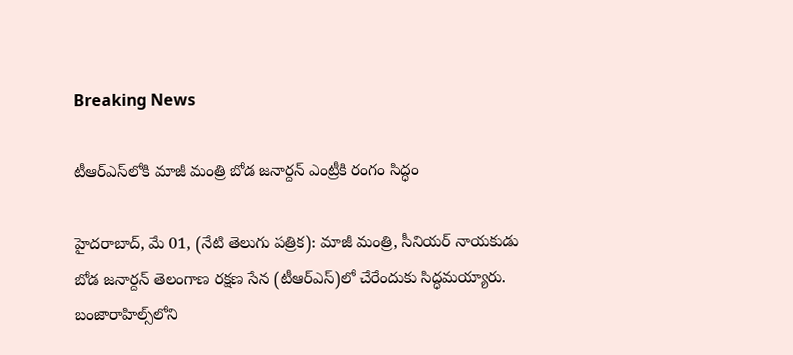Breaking News

టీఆర్‌ఎస్‌లోకి మాజీ మంత్రి బోడ జనార్దన్ ఎంట్రీకి రంగం సిద్ధం

హైదరాబాద్, మే 01, (నేటి తెలుగు పత్రిక): మాజీ మంత్రి, సీనియర్ నాయకుడు బోడ జనార్దన్ తెలంగాణ రక్షణ సేన (టీఆర్‌ఎస్)లో చేరేందుకు సిద్ధమయ్యారు. బంజారాహిల్స్‌లోని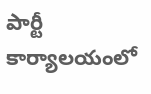పార్టీ కార్యాలయంలో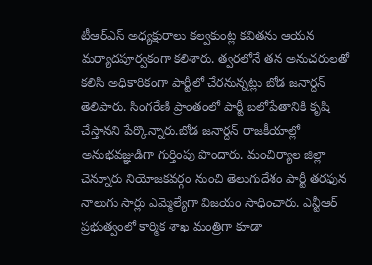టీఆర్‌ఎస్ అధ్యక్షురాలు కల్వకుంట్ల కవితను ఆయన మర్యాదపూర్వకంగా కలిశారు. త్వరలోనే తన అనుచరులతో కలిసి అధికారికంగా పార్టీలో చేరనున్నట్లు బోడ జనార్దన్ తెలిపారు. సింగరేణి ప్రాంతంలో పార్టీ బలోపేతానికి కృషి చేస్తానని పేర్కొన్నారు.బోడ జనార్దన్ రాజకీయాల్లో అనుభవజ్ఞుడిగా గుర్తింపు పొందారు. మంచిర్యాల జిల్లా చెన్నూరు నియోజకవర్గం నుంచి తెలుగుదేశం పార్టీ తరఫున నాలుగు సార్లు ఎమ్మెల్యేగా విజయం సాధించారు. ఎన్టీఆర్ ప్రభుత్వంలో కార్మిక శాఖ మంత్రిగా కూడా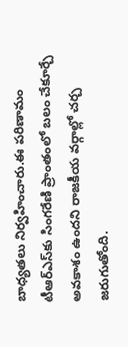బాధ్యతలు నిర్వహించారు.ఈ పరిణామం టీఆర్‌ఎస్‌కు సింగరేణి ప్రాంతంలో బలం చేకూర్చే అవకాశం ఉందని రాజకీయ వర్గాల్లో చర్చ జరుగుతోంది.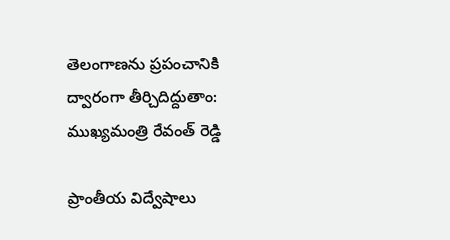తెలంగాణను ప్రపంచానికి ద్వారంగా తీర్చిదిద్దుతాం: ముఖ్యమంత్రి రేవంత్ రెడ్డి

ప్రాంతీయ విద్వేషాలు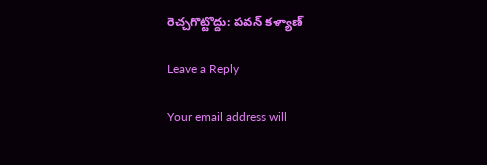రెచ్చగొట్టొద్దు: పవన్ కళ్యాణ్

Leave a Reply

Your email address will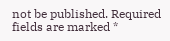not be published. Required fields are marked *